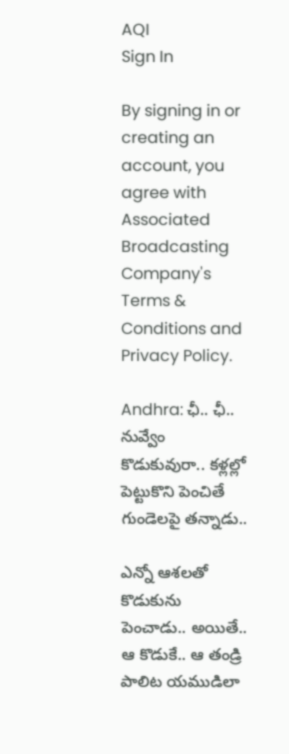AQI
Sign In

By signing in or creating an account, you agree with Associated Broadcasting Company's Terms & Conditions and Privacy Policy.

Andhra: ఛీ.. ఛీ.. నువ్వేం కొడుకువురా.. కళ్లల్లో పెట్టుకొని పెంచితే గుండెలపై తన్నాడు..

ఎన్నో ఆశలతో కొడుకును పెంచాడు.. అయితే.. ఆ కొడుకే.. ఆ తండ్రి పాలిట యముడిలా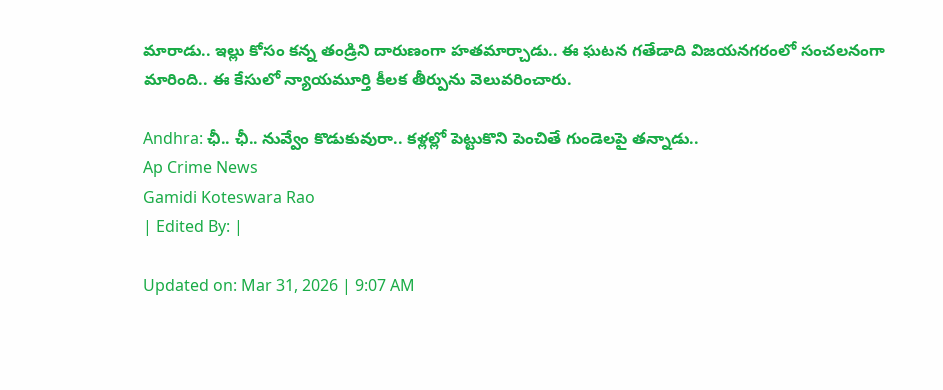మారాడు.. ఇల్లు కోసం కన్న తండ్రిని దారుణంగా హతమార్చాడు.. ఈ ఘటన గతేడాది విజయనగరంలో సంచలనంగా మారింది.. ఈ కేసులో న్యాయమూర్తి కీలక తీర్పును వెలువరించారు.

Andhra: ఛీ.. ఛీ.. నువ్వేం కొడుకువురా.. కళ్లల్లో పెట్టుకొని పెంచితే గుండెలపై తన్నాడు..
Ap Crime News
Gamidi Koteswara Rao
| Edited By: |

Updated on: Mar 31, 2026 | 9:07 AM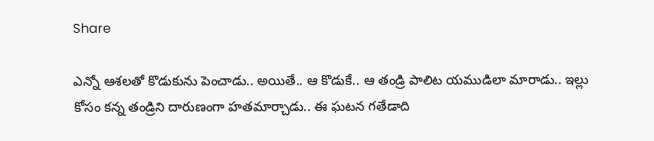Share

ఎన్నో ఆశలతో కొడుకును పెంచాడు.. అయితే.. ఆ కొడుకే.. ఆ తండ్రి పాలిట యముడిలా మారాడు.. ఇల్లు కోసం కన్న తండ్రిని దారుణంగా హతమార్చాడు.. ఈ ఘటన గతేడాది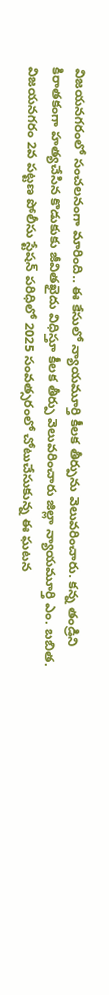విజయనగరంలో సంచలనంగా మారింది.. ఈ కేసులో న్యాయమూర్తి కీలక తీర్పును వెలువరించారు. కన్న తండ్రిని కిరాతకంగా హత్యచేసిన కొడుకుకు జీవితఖైదు విధిస్తూ కీలక తీర్పు వెలువరించారు జిల్లా న్యాయమూర్తి ఎం. బబిత. విజయనగరం 2వ పట్టణ పోలీసు స్టేషన్ పరిధిలో 2025 సంవత్సరంలో చోటుచేసుకున్న ఈ ఘటన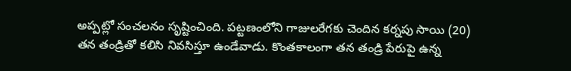అప్పట్లో సంచలనం సృష్టించింది. పట్టణంలోని గాజులరేగకు చెందిన కర్నపు సాయి (20) తన తండ్రితో కలిసి నివసిస్తూ ఉండేవాడు. కొంతకాలంగా తన తండ్రి పేరుపై ఉన్న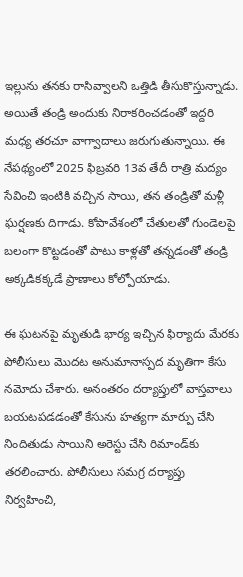ఇల్లును తనకు రాసివ్వాలని ఒత్తిడి తీసుకొస్తున్నాడు. అయితే తండ్రి అందుకు నిరాకరించడంతో ఇద్దరి మధ్య తరచూ వాగ్వాదాలు జరుగుతున్నాయి. ఈ నేపథ్యంలో 2025 ఫిబ్రవరి 13వ తేదీ రాత్రి మద్యం సేవించి ఇంటికి వచ్చిన సాయి, తన తండ్రితో మళ్లీ ఘర్షణకు దిగాడు. కోపావేశంలో చేతులతో గుండెలపై బలంగా కొట్టడంతో పాటు కాళ్లతో తన్నడంతో తండ్రి అక్కడికక్కడే ప్రాణాలు కోల్పోయాడు.

ఈ ఘటనపై మృతుడి భార్య ఇచ్చిన ఫిర్యాదు మేరకు పోలీసులు మొదట అనుమానాస్పద మృతిగా కేసు నమోదు చేశారు. అనంతరం దర్యాప్తులో వాస్తవాలు బయటపడడంతో కేసును హత్యగా మార్పు చేసి నిందితుడు సాయిని అరెస్టు చేసి రిమాండ్‌కు తరలించారు. పోలీసులు సమగ్ర దర్యాప్తు నిర్వహించి,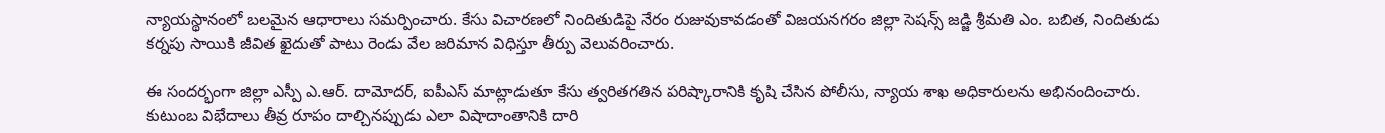న్యాయస్థానంలో బలమైన ఆధారాలు సమర్పించారు. కేసు విచారణలో నిందితుడిపై నేరం రుజువుకావడంతో విజయనగరం జిల్లా సెషన్స్ జడ్జి శ్రీమతి ఎం. బబిత, నిందితుడు కర్నపు సాయికి జీవిత ఖైదుతో పాటు రెండు వేల జరిమాన విధిస్తూ తీర్పు వెలువరించారు.

ఈ సందర్భంగా జిల్లా ఎస్పీ ఎ.ఆర్. దామోదర్, ఐపీఎస్ మాట్లాడుతూ కేసు త్వరితగతిన పరిష్కారానికి కృషి చేసిన పోలీసు, న్యాయ శాఖ అధికారులను అభినందించారు. కుటుంబ విభేదాలు తీవ్ర రూపం దాల్చినప్పుడు ఎలా విషాదాంతానికి దారి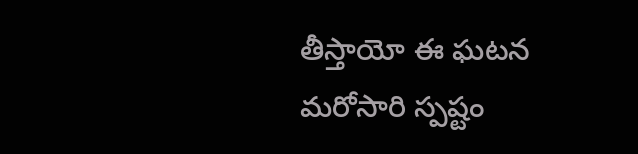తీస్తాయో ఈ ఘటన మరోసారి స్పష్టం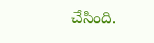చేసింది.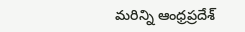మరిన్ని ఆంధ్రప్రదేశ్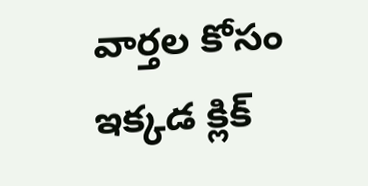వార్తల కోసం ఇక్కడ క్లిక్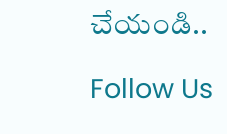చేయండి..

Follow Us